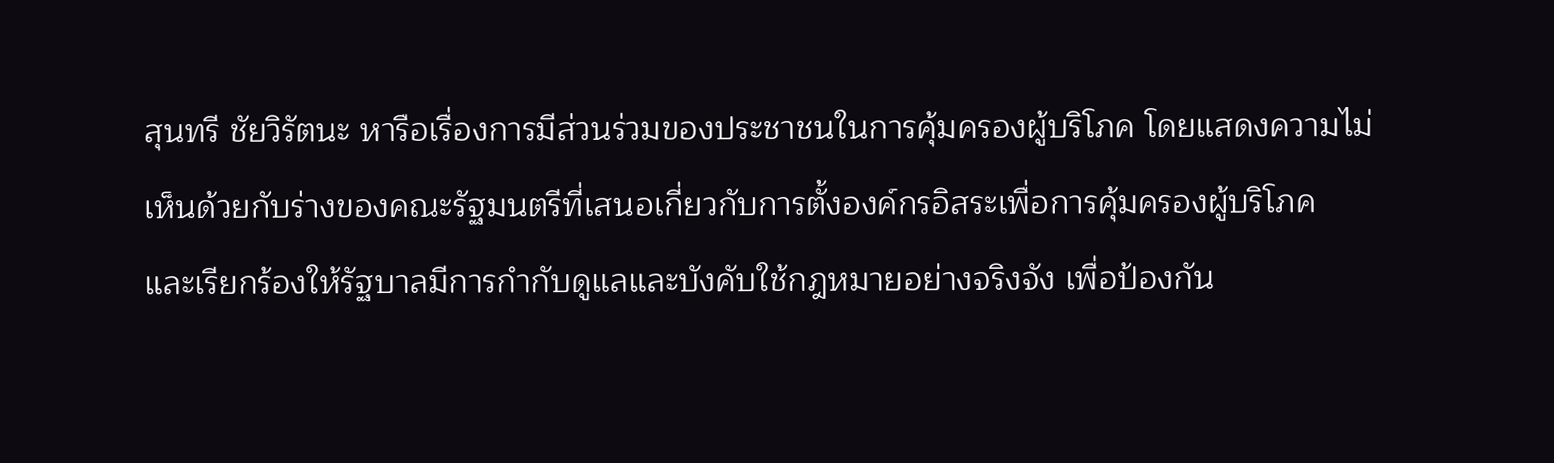สุนทรี ชัยวิรัตนะ หารือเรื่องการมีส่วนร่วมของประชาชนในการคุ้มครองผู้บริโภค โดยแสดงความไม่เห็นด้วยกับร่างของคณะรัฐมนตรีที่เสนอเกี่ยวกับการตั้งองค์กรอิสระเพื่อการคุ้มครองผู้บริโภค และเรียกร้องให้รัฐบาลมีการกำกับดูแลและบังคับใช้กฎหมายอย่างจริงจัง เพื่อป้องกัน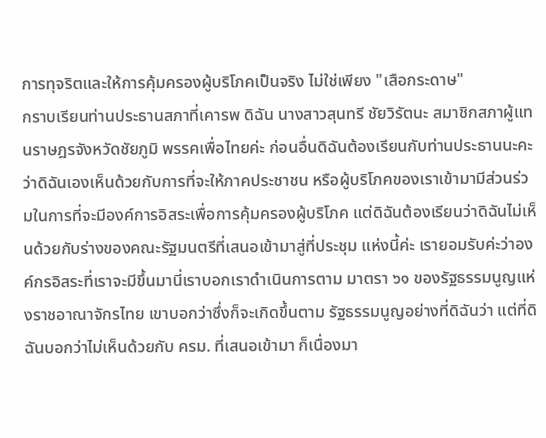การทุจริตและให้การคุ้มครองผู้บริโภคเป็นจริง ไม่ใช่เพียง "เสือกระดาษ"
กราบเรียนท่านประธานสภาที่เคารพ ดิฉัน นางสาวสุนทรี ชัยวิรัตนะ สมาชิกสภาผู้แทนราษฎรจังหวัดชัยภูมิ พรรคเพื่อไทยค่ะ ก่อนอื่นดิฉันต้องเรียนกับท่านประธานนะคะว่าดิฉันเองเห็นด้วยกับการที่จะให้ภาคประชาชน หรือผู้บริโภคของเราเข้ามามีส่วนร่วมในการที่จะมีองค์การอิสระเพื่อการคุ้มครองผู้บริโภค แต่ดิฉันต้องเรียนว่าดิฉันไม่เห็นด้วยกับร่างของคณะรัฐมนตรีที่เสนอเข้ามาสู่ที่ประชุม แห่งนี้ค่ะ เรายอมรับค่ะว่าองค์กรอิสระที่เราจะมีขึ้นมานี่เราบอกเราดําเนินการตาม มาตรา ๖๑ ของรัฐธรรมนูญแห่งราชอาณาจักรไทย เขาบอกว่าซึ่งก็จะเกิดขึ้นตาม รัฐธรรมนูญอย่างที่ดิฉันว่า แต่ที่ดิฉันบอกว่าไม่เห็นด้วยกับ ครม. ที่เสนอเข้ามา ก็เนื่องมา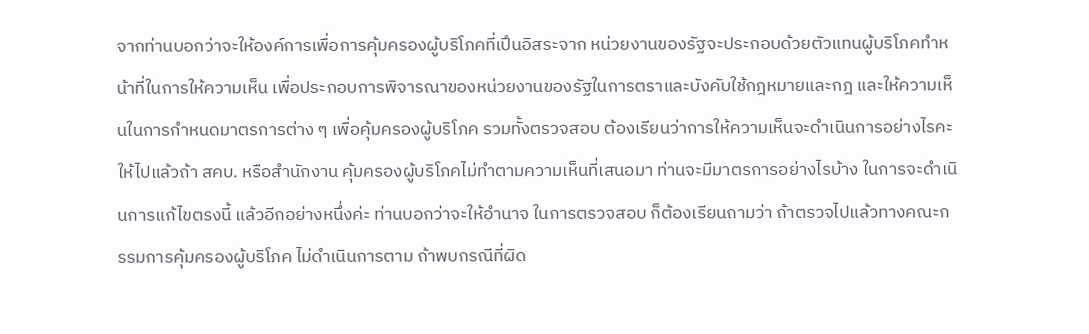จากท่านบอกว่าจะให้องค์การเพื่อการคุ้มครองผู้บริโภคที่เปึนอิสระจาก หน่วยงานของรัฐจะประกอบด้วยตัวแทนผู้บริโภคทําหน้าที่ในการให้ความเห็น เพื่อประกอบการพิจารณาของหน่วยงานของรัฐในการตราและบังคับใช้กฎหมายและกฎ และให้ความเห็นในการกําหนดมาตรการต่าง ๆ เพื่อคุ้มครองผู้บริโภค รวมทั้งตรวจสอบ ต้องเรียนว่าการให้ความเห็นจะดําเนินการอย่างไรคะ ให้ไปแล้วถ้า สคบ. หรือสํานักงาน คุ้มครองผู้บริโภคไม่ทําตามความเห็นที่เสนอมา ท่านจะมีมาตรการอย่างไรบ้าง ในการจะดําเนินการแก้ไขตรงนี้ แล้วอีกอย่างหนึ่งค่ะ ท่านบอกว่าจะให้อํานาจ ในการตรวจสอบ ก็ต้องเรียนถามว่า ถ้าตรวจไปแล้วทางคณะกรรมการคุ้มครองผู้บริโภค ไม่ดําเนินการตาม ถ้าพบกรณีที่ผิด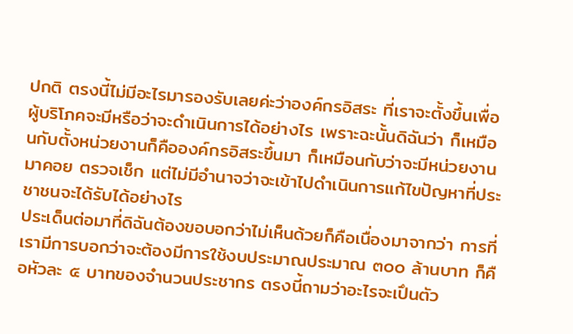ปกติ ตรงนี้ไม่มีอะไรมารองรับเลยค่ะว่าองค์กรอิสระ ที่เราจะตั้งขึ้นเพื่อผู้บริโภคจะมีหรือว่าจะดําเนินการได้อย่างไร เพราะฉะนั้นดิฉันว่า ก็เหมือนกับตั้งหน่วยงานก็คือองค์กรอิสระขึ้นมา ก็เหมือนกับว่าจะมีหน่วยงานมาคอย ตรวจเช็ก แต่ไม่มีอํานาจว่าจะเข้าไปดําเนินการแก้ไขปัญหาที่ประชาชนจะได้รับได้อย่างไร
ประเด็นต่อมาที่ดิฉันต้องขอบอกว่าไม่เห็นด้วยก็คือเนื่องมาจากว่า การที่เรามีการบอกว่าจะต้องมีการใช้งบประมาณประมาณ ๓๐๐ ล้านบาท ก็คือหัวละ ๕ บาทของจํานวนประชากร ตรงนี้ถามว่าอะไรจะเปึนตัว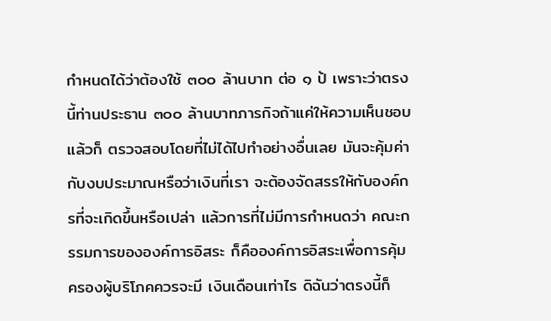กําหนดได้ว่าต้องใช้ ๓๐๐ ล้านบาท ต่อ ๑ ป้ เพราะว่าตรงนี้ท่านประธาน ๓๐๐ ล้านบาทภารกิจถ้าแค่ให้ความเห็นชอบ แล้วก็ ตรวจสอบโดยที่ไม่ได้ไปทําอย่างอื่นเลย มันจะคุ้มค่ากับงบประมาณหรือว่าเงินที่เรา จะต้องจัดสรรให้กับองค์กรที่จะเกิดขึ้นหรือเปล่า แล้วการที่ไม่มีการกําหนดว่า คณะกรรมการขององค์การอิสระ ก็คือองค์การอิสระเพื่อการคุ้มครองผู้บริโภคควรจะมี เงินเดือนเท่าไร ดิฉันว่าตรงนี้ก็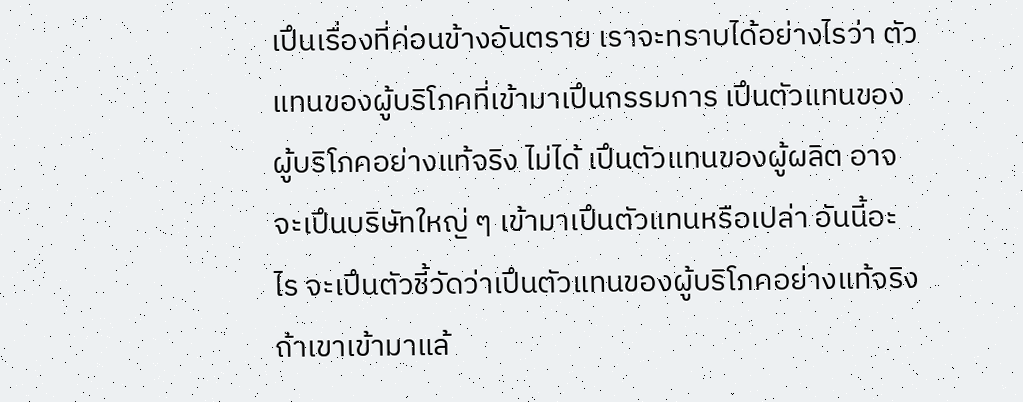เปึนเรื่องที่ค่อนข้างอันตราย เราจะทราบได้อย่างไรว่า ตัวแทนของผู้บริโภคที่เข้ามาเปึนกรรมการ เปึนตัวแทนของผู้บริโภคอย่างแท้จริง ไม่ได้ เปึนตัวแทนของผู้ผลิต อาจจะเปึนบริษัทใหญ่ ๆ เข้ามาเปึนตัวแทนหรือเปล่า อันนี้อะไร จะเปึนตัวชี้วัดว่าเปึนตัวแทนของผู้บริโภคอย่างแท้จริง ถ้าเขาเข้ามาแล้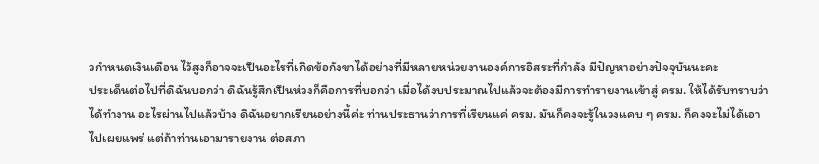วกําหนดเงินเดือน ไว้สูงก็อาจจะเปึนอะไรที่เกิดข้อกังขาได้อย่างที่มีหลายหน่วยงานองค์การอิสระที่กําลัง มีปัญหาอย่างปัจจุบันนะคะ
ประเด็นต่อไปที่ดิฉันบอกว่า ดิฉันรู้สึกเปึนห่วงก็คือการที่บอกว่า เมื่อได้งบประมาณไปแล้วจะต้องมีการทํารายงานเข้าสู่ ครม. ให้ได้รับทราบว่าได้ทํางาน อะไรผ่านไปแล้วบ้าง ดิฉันอยากเรียนอย่างนี้ค่ะ ท่านประธานว่าการที่เรียนแค่ ครม. มันก็คงจะรู้ในวงแคบ ๆ ครม. ก็คงจะไม่ได้เอาไปเผยแพร่ แต่ถ้าท่านเอามารายงาน ต่อสภา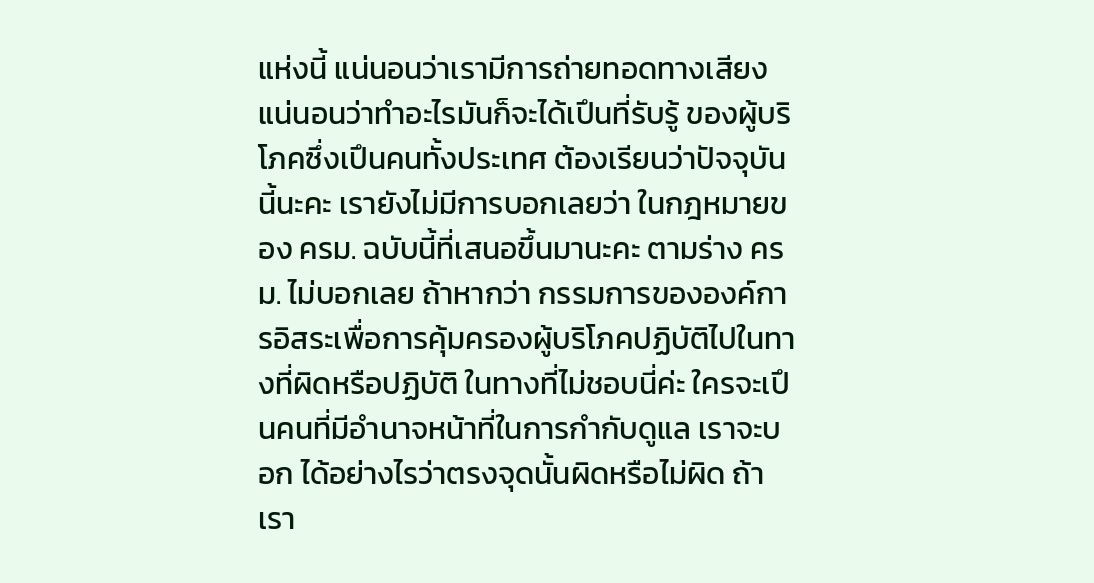แห่งนี้ แน่นอนว่าเรามีการถ่ายทอดทางเสียง แน่นอนว่าทําอะไรมันก็จะได้เปึนที่รับรู้ ของผู้บริโภคซึ่งเปึนคนทั้งประเทศ ต้องเรียนว่าปัจจุบันนี้นะคะ เรายังไม่มีการบอกเลยว่า ในกฎหมายของ ครม. ฉบับนี้ที่เสนอขึ้นมานะคะ ตามร่าง ครม. ไม่บอกเลย ถ้าหากว่า กรรมการขององค์การอิสระเพื่อการคุ้มครองผู้บริโภคปฏิบัติไปในทางที่ผิดหรือปฏิบัติ ในทางที่ไม่ชอบนี่ค่ะ ใครจะเปึนคนที่มีอํานาจหน้าที่ในการกํากับดูแล เราจะบอก ได้อย่างไรว่าตรงจุดนั้นผิดหรือไม่ผิด ถ้าเรา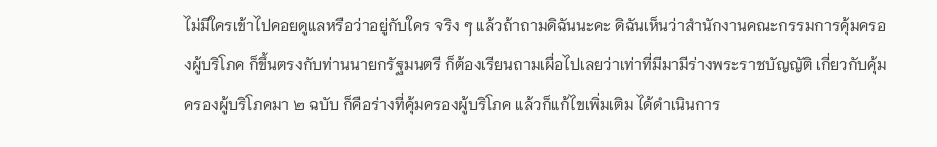ไม่มีใครเข้าไปคอยดูแลหรือว่าอยู่กับใคร จริง ๆ แล้วถ้าถามดิฉันนะคะ ดิฉันเห็นว่าสํานักงานคณะกรรมการคุ้มครองผู้บริโภค ก็ขึ้นตรงกับท่านนายกรัฐมนตรี ก็ต้องเรียนถามเผื่อไปเลยว่าเท่าที่มีมามีร่างพระราชบัญญัติ เกี่ยวกับคุ้มครองผู้บริโภคมา ๒ ฉบับ ก็คือร่างที่คุ้มครองผู้บริโภค แล้วก็แก้ไขเพิ่มเติม ได้ดําเนินการ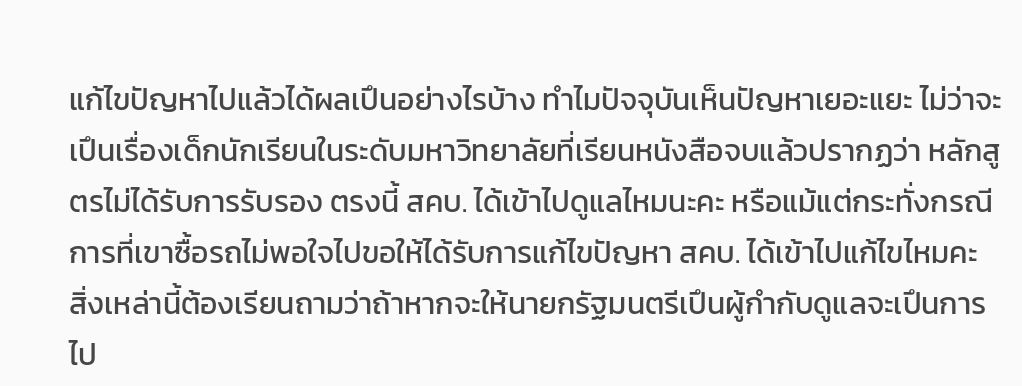แก้ไขปัญหาไปแล้วได้ผลเปึนอย่างไรบ้าง ทําไมปัจจุบันเห็นปัญหาเยอะแยะ ไม่ว่าจะเปึนเรื่องเด็กนักเรียนในระดับมหาวิทยาลัยที่เรียนหนังสือจบแล้วปรากฏว่า หลักสูตรไม่ได้รับการรับรอง ตรงนี้ สคบ. ได้เข้าไปดูแลไหมนะคะ หรือแม้แต่กระทั่งกรณี การที่เขาซื้อรถไม่พอใจไปขอให้ได้รับการแก้ไขปัญหา สคบ. ได้เข้าไปแก้ไขไหมคะ สิ่งเหล่านี้ต้องเรียนถามว่าถ้าหากจะให้นายกรัฐมนตรีเปึนผู้กํากับดูแลจะเปึนการไป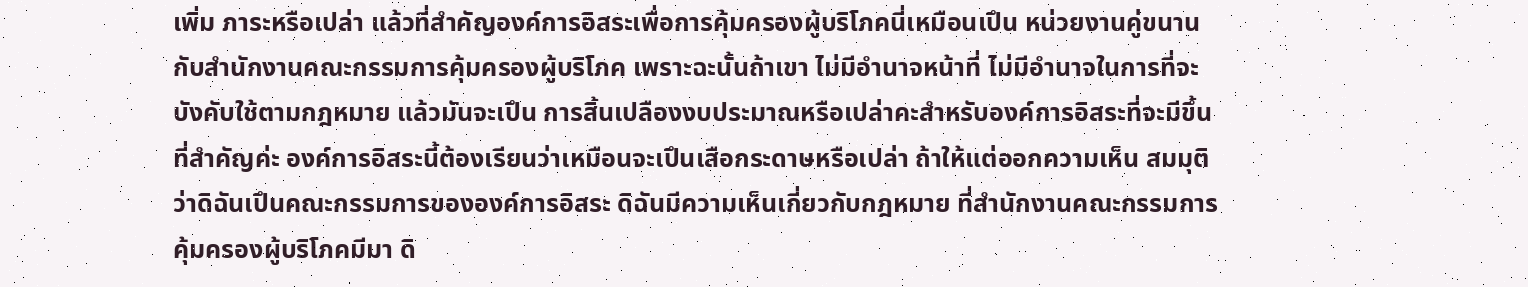เพิ่ม ภาระหรือเปล่า แล้วที่สําคัญองค์การอิสระเพื่อการคุ้มครองผู้บริโภคนี่เหมือนเปึน หน่วยงานคู่ขนานกับสํานักงานคณะกรรมการคุ้มครองผู้บริโภค เพราะฉะนั้นถ้าเขา ไม่มีอํานาจหน้าที่ ไม่มีอํานาจในการที่จะบังคับใช้ตามกฎหมาย แล้วมันจะเปึน การสิ้นเปลืองงบประมาณหรือเปล่าคะสําหรับองค์การอิสระที่จะมีขึ้น ที่สําคัญค่ะ องค์การอิสระนี้ต้องเรียนว่าเหมือนจะเปึนเสือกระดาษหรือเปล่า ถ้าให้แต่ออกความเห็น สมมุติว่าดิฉันเปึนคณะกรรมการขององค์การอิสระ ดิฉันมีความเห็นเกี่ยวกับกฎหมาย ที่สํานักงานคณะกรรมการคุ้มครองผู้บริโภคมีมา ดิ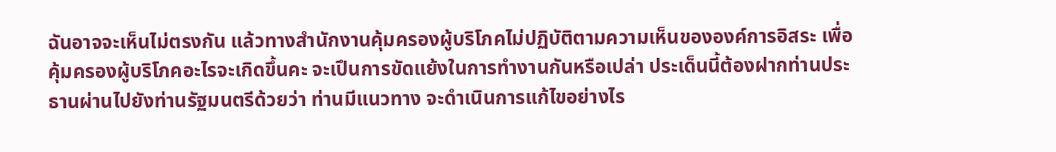ฉันอาจจะเห็นไม่ตรงกัน แล้วทางสํานักงานคุ้มครองผู้บริโภคไม่ปฏิบัติตามความเห็นขององค์การอิสระ เพื่อคุ้มครองผู้บริโภคอะไรจะเกิดขึ้นคะ จะเปึนการขัดแย้งในการทํางานกันหรือเปล่า ประเด็นนี้ต้องฝากท่านประธานผ่านไปยังท่านรัฐมนตรีด้วยว่า ท่านมีแนวทาง จะดําเนินการแก้ไขอย่างไร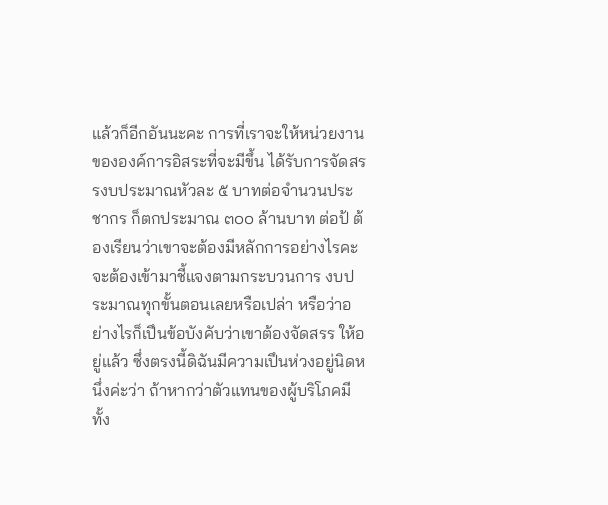แล้วก็อีกอันนะคะ การที่เราจะให้หน่วยงานขององค์การอิสระที่จะมีขึ้น ได้รับการจัดสรรงบประมาณหัวละ ๕ บาทต่อจํานวนประชากร ก็ตกประมาณ ๓๐๐ ล้านบาท ต่อป้ ต้องเรียนว่าเขาจะต้องมีหลักการอย่างไรคะ จะต้องเข้ามาชี้แจงตามกระบวนการ งบประมาณทุกขั้นตอนเลยหรือเปล่า หรือว่าอย่างไรก็เปึนข้อบังคับว่าเขาต้องจัดสรร ให้อยู่แล้ว ซึ่งตรงนี้ดิฉันมีความเปึนห่วงอยู่นิดหนึ่งค่ะว่า ถ้าหากว่าตัวแทนของผู้บริโภคมีทั้ง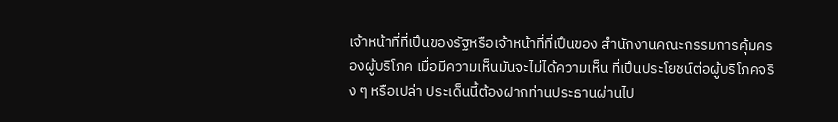เจ้าหน้าที่ที่เปึนของรัฐหรือเจ้าหน้าที่ที่เปึนของ สํานักงานคณะกรรมการคุ้มครองผู้บริโภค เมื่อมีความเห็นมันจะไม่ได้ความเห็น ที่เปึนประโยชน์ต่อผู้บริโภคจริง ๆ หรือเปล่า ประเด็นนี้ต้องฝากท่านประธานผ่านไป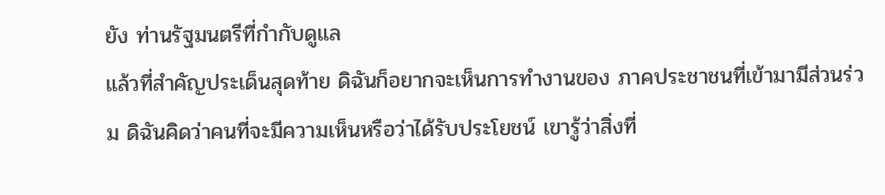ยัง ท่านรัฐมนตรีที่กํากับดูแล
แล้วที่สําคัญประเด็นสุดท้าย ดิฉันก็อยากจะเห็นการทํางานของ ภาคประชาชนที่เข้ามามีส่วนร่วม ดิฉันคิดว่าคนที่จะมีความเห็นหรือว่าได้รับประโยชน์ เขารู้ว่าสิ่งที่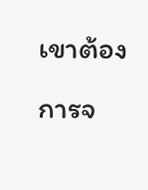เขาต้องการจ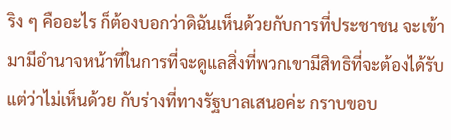ริง ๆ คืออะไร ก็ต้องบอกว่าดิฉันเห็นด้วยกับการที่ประชาชน จะเข้ามามีอํานาจหน้าที่ในการที่จะดูแลสิ่งที่พวกเขามีสิทธิที่จะต้องได้รับ แต่ว่าไม่เห็นด้วย กับร่างที่ทางรัฐบาลเสนอค่ะ กราบขอบ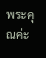พระคุณค่ะ